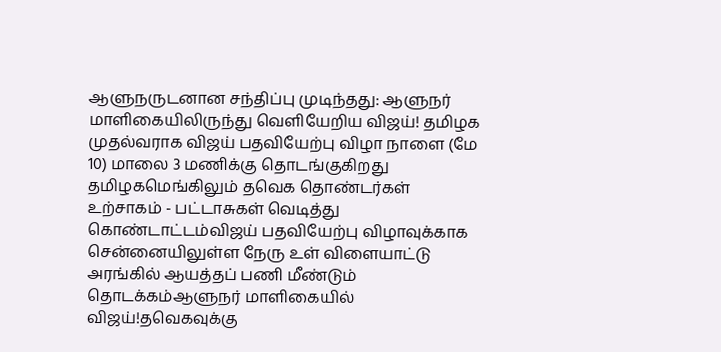ஆளுநருடனான சந்திப்பு முடிந்தது: ஆளுநர் மாளிகையிலிருந்து வெளியேறிய விஜய்! தமிழக முதல்வராக விஜய் பதவியேற்பு விழா நாளை (மே 10) மாலை 3 மணிக்கு தொடங்குகிறது தமிழகமெங்கிலும் தவெக தொண்டர்கள் உற்சாகம் - பட்டாசுகள் வெடித்து கொண்டாட்டம்விஜய் பதவியேற்பு விழாவுக்காக சென்னையிலுள்ள நேரு உள் விளையாட்டு அரங்கில் ஆயத்தப் பணி மீண்டும் தொடக்கம்ஆளுநர் மாளிகையில் விஜய்!தவெகவுக்கு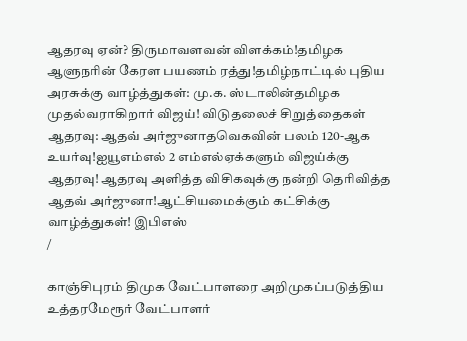ஆதரவு ஏன்? திருமாவளவன் விளக்கம்!தமிழக ஆளுநரின் கேரள பயணம் ரத்து!தமிழ்நாட்டில் புதிய அரசுக்கு வாழ்த்துகள்: மு.க. ஸ்டாலின்தமிழக முதல்வராகிறார் விஜய்! விடுதலைச் சிறுத்தைகள் ஆதரவு: ஆதவ் அர்ஜுனாதவெகவின் பலம் 120-ஆக உயர்வு!ஐயூஎம்எல் 2 எம்எல்ஏக்களும் விஜய்க்கு ஆதரவு! ஆதரவு அளித்த விசிகவுக்கு நன்றி தெரிவித்த ஆதவ் அர்ஜுனா!ஆட்சியமைக்கும் கட்சிக்கு வாழ்த்துகள்! இபிஎஸ்
/

காஞ்சிபுரம் திமுக வேட்பாளரை அறிமுகப்படுத்திய உத்தரமேரூர் வேட்பாளர்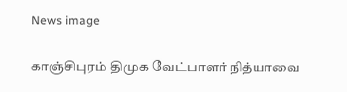News image

காஞ்சிபுரம் திமுக வேட்பாளர் நித்யாவை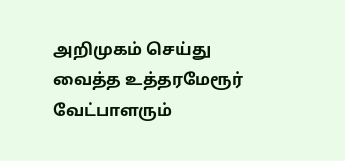அறிமுகம் செய்து வைத்த உத்தரமேரூர் வேட்பாளரும்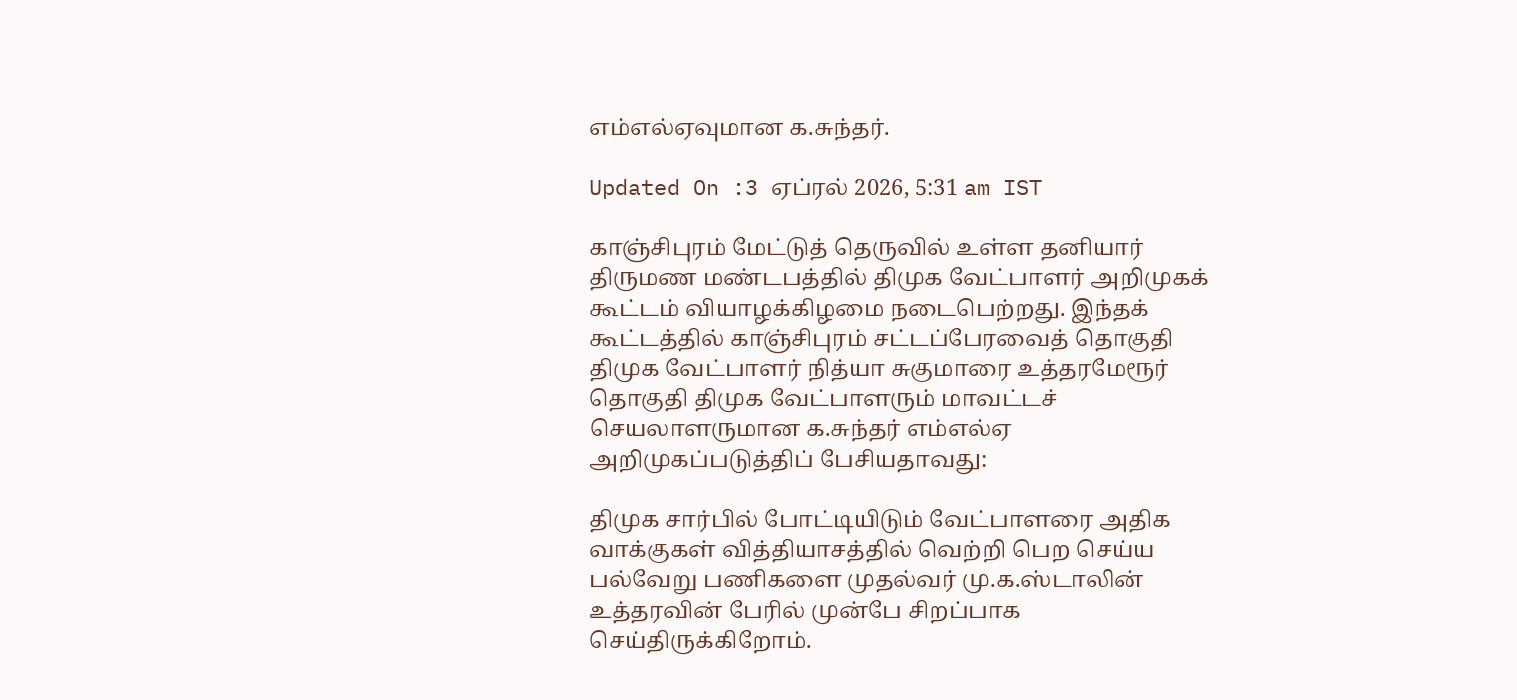எம்எல்ஏவுமான க.சுந்தர்.

Updated On :3 ஏப்ரல் 2026, 5:31 am IST

காஞ்சிபுரம் மேட்டுத் தெருவில் உள்ள தனியார் திருமண மண்டபத்தில் திமுக வேட்பாளர் அறிமுகக் கூட்டம் வியாழக்கிழமை நடைபெற்றது. இந்தக் கூட்டத்தில் காஞ்சிபுரம் சட்டப்பேரவைத் தொகுதி திமுக வேட்பாளர் நித்யா சுகுமாரை உத்தரமேரூர் தொகுதி திமுக வேட்பாளரும் மாவட்டச் செயலாளருமான க.சுந்தர் எம்எல்ஏ அறிமுகப்படுத்திப் பேசியதாவது:

திமுக சார்பில் போட்டியிடும் வேட்பாளரை அதிக வாக்குகள் வித்தியாசத்தில் வெற்றி பெற செய்ய பல்வேறு பணிகளை முதல்வர் மு.க.ஸ்டாலின் உத்தரவின் பேரில் முன்பே சிறப்பாக செய்திருக்கிறோம்.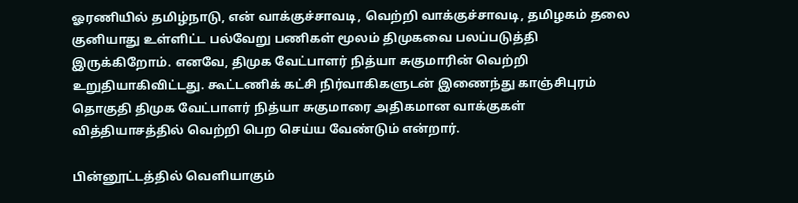ஓரணியில் தமிழ்நாடு, என் வாக்குச்சாவடி, வெற்றி வாக்குச்சாவடி, தமிழகம் தலை குனியாது உள்ளிட்ட பல்வேறு பணிகள் மூலம் திமுகவை பலப்படுத்தி இருக்கிறோம். எனவே, திமுக வேட்பாளர் நித்யா சுகுமாரின் வெற்றி உறுதியாகிவிட்டது. கூட்டணிக் கட்சி நிர்வாகிகளுடன் இணைந்து காஞ்சிபுரம் தொகுதி திமுக வேட்பாளர் நித்யா சுகுமாரை அதிகமான வாக்குகள் வித்தியாசத்தில் வெற்றி பெற செய்ய வேண்டும் என்றார்.

பின்னூட்டத்தில் வெளியாகும்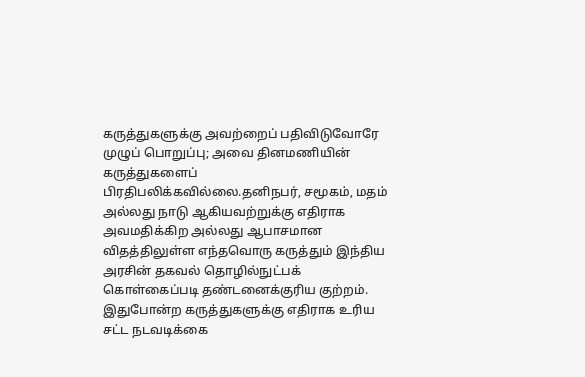கருத்துகளுக்கு அவற்றைப் பதிவிடுவோரே முழுப் பொறுப்பு; அவை தினமணியின் கருத்துகளைப் பிரதிபலிக்கவில்லை.தனிநபர், சமூகம், மதம் அல்லது நாடு ஆகியவற்றுக்கு எதிராக அவமதிக்கிற அல்லது ஆபாசமான விதத்திலுள்ள எந்தவொரு கருத்தும் இந்திய அரசின் தகவல் தொழில்நுட்பக் கொள்கைப்படி தண்டனைக்குரிய குற்றம். இதுபோன்ற கருத்துகளுக்கு எதிராக உரிய சட்ட நடவடிக்கை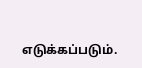எடுக்கப்படும்.